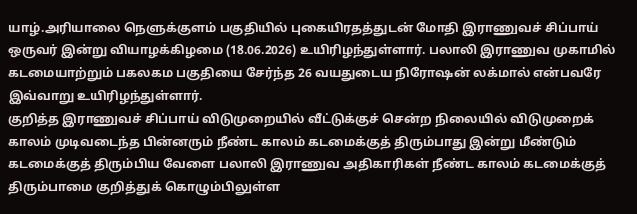யாழ்.அரியாலை நெளுக்குளம் பகுதியில் புகையிரதத்துடன் மோதி இராணுவச் சிப்பாய் ஒருவர் இன்று வியாழக்கிழமை (18.06.2026) உயிரிழந்துள்ளார். பலாலி இராணுவ முகாமில் கடமையாற்றும் பகலகம பகுதியை சேர்ந்த 26 வயதுடைய நிரோஷன் லக்மால் என்பவரே இவ்வாறு உயிரிழந்துள்ளார்.
குறித்த இராணுவச் சிப்பாய் விடுமுறையில் வீட்டுக்குச் சென்ற நிலையில் விடுமுறைக் காலம் முடிவடைந்த பின்னரும் நீண்ட காலம் கடமைக்குத் திரும்பாது இன்று மீண்டும் கடமைக்குத் திரும்பிய வேளை பலாலி இராணுவ அதிகாரிகள் நீண்ட காலம் கடமைக்குத் திரும்பாமை குறித்துக் கொழும்பிலுள்ள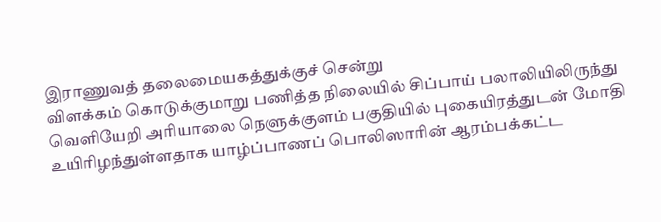இராணுவத் தலைமையகத்துக்குச் சென்று
விளக்கம் கொடுக்குமாறு பணித்த நிலையில் சிப்பாய் பலாலியிலிருந்து வெளியேறி அரியாலை நெளுக்குளம் பகுதியில் புகையிரத்துடன் மோதி உயிரிழந்துள்ளதாக யாழ்ப்பாணப் பொலிஸாரின் ஆரம்பக்கட்ட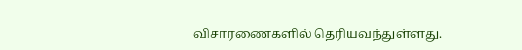விசாரணைகளில் தெரியவந்துள்ளது.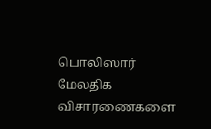பொலிஸார் மேலதிக விசாரணைகளை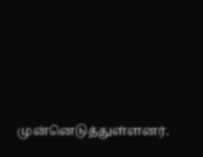முன்னெடுத்துள்ளனர்.